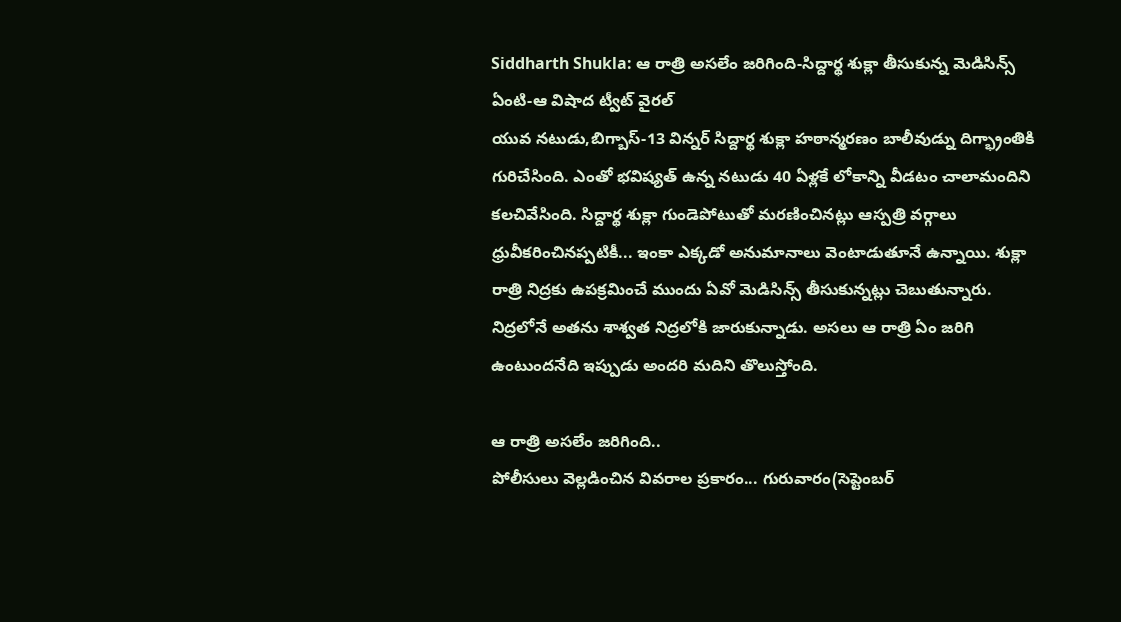Siddharth Shukla: ఆ రాత్రి అసలేం జరిగింది-సిద్దార్థ శుక్లా తీసుకున్న మెడిసిన్స్ ఏంటి-ఆ విషాద ట్వీట్ వైరల్
యువ నటుడు,బిగ్బాస్-13 విన్నర్ సిద్దార్థ శుక్లా హఠాన్మరణం బాలీవుడ్ను దిగ్భ్రాంతికి గురిచేసింది. ఎంతో భవిష్యత్ ఉన్న నటుడు 40 ఏళ్లకే లోకాన్ని వీడటం చాలామందిని కలచివేసింది. సిద్దార్థ శుక్లా గుండెపోటుతో మరణించినట్లు ఆస్పత్రి వర్గాలు ధ్రువీకరించినప్పటికీ... ఇంకా ఎక్కడో అనుమానాలు వెంటాడుతూనే ఉన్నాయి. శుక్లా రాత్రి నిద్రకు ఉపక్రమించే ముందు ఏవో మెడిసిన్స్ తీసుకున్నట్లు చెబుతున్నారు. నిద్రలోనే అతను శాశ్వత నిద్రలోకి జారుకున్నాడు. అసలు ఆ రాత్రి ఏం జరిగి ఉంటుందనేది ఇప్పుడు అందరి మదిని తొలుస్తోంది.

ఆ రాత్రి అసలేం జరిగింది..
పోలీసులు వెల్లడించిన వివరాల ప్రకారం... గురువారం(సెప్టెంబర్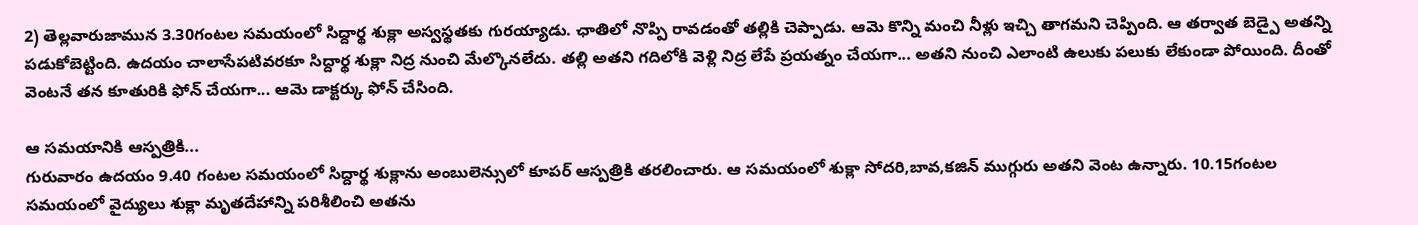2) తెల్లవారుజామున 3.30గంటల సమయంలో సిద్దార్థ శుక్లా అస్వస్థతకు గురయ్యాడు. ఛాతిలో నొప్పి రావడంతో తల్లికి చెప్పాడు. ఆమె కొన్ని మంచి నీళ్లు ఇచ్చి తాగమని చెప్పింది. ఆ తర్వాత బెడ్పై అతన్ని పడుకోబెట్టింది. ఉదయం చాలాసేపటివరకూ సిద్దార్థ శుక్లా నిద్ర నుంచి మేల్కొనలేదు. తల్లి అతని గదిలోకి వెళ్లి నిద్ర లేపే ప్రయత్నం చేయగా... అతని నుంచి ఎలాంటి ఉలుకు పలుకు లేకుండా పోయింది. దీంతో వెంటనే తన కూతురికి ఫోన్ చేయగా... ఆమె డాక్టర్కు ఫోన్ చేసింది.

ఆ సమయానికి ఆస్పత్రికి...
గురువారం ఉదయం 9.40 గంటల సమయంలో సిద్దార్థ శుక్లాను అంబులెన్సులో కూపర్ ఆస్పత్రికి తరలించారు. ఆ సమయంలో శుక్లా సోదరి,బావ,కజిన్ ముగ్గురు అతని వెంట ఉన్నారు. 10.15గంటల సమయంలో వైద్యులు శుక్లా మృతదేహాన్ని పరిశీలించి అతను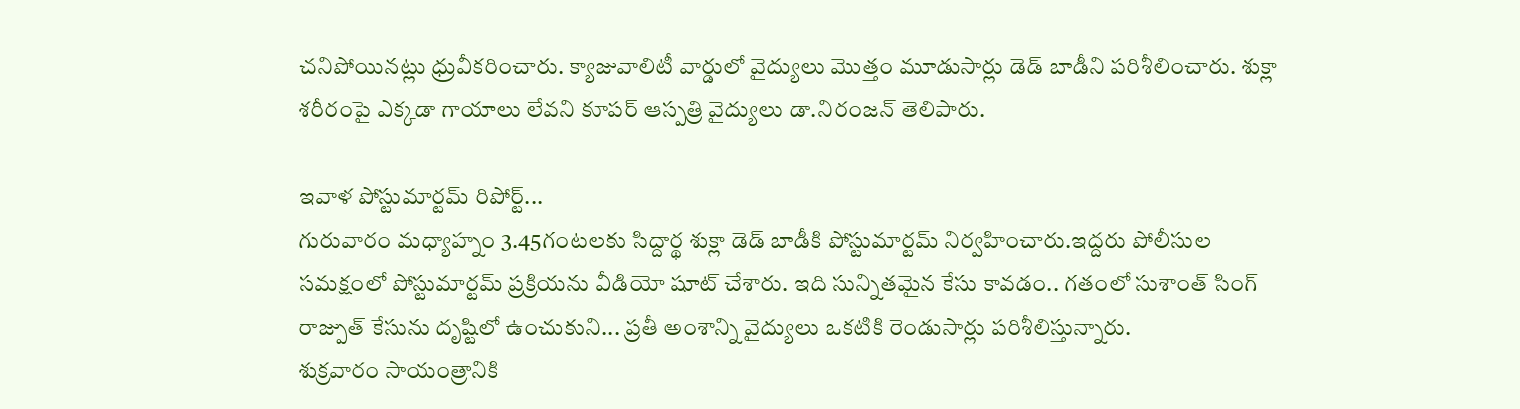చనిపోయినట్లు ధ్రువీకరించారు. క్యాజువాలిటీ వార్డులో వైద్యులు మొత్తం మూడుసార్లు డెడ్ బాడీని పరిశీలించారు. శుక్లా శరీరంపై ఎక్కడా గాయాలు లేవని కూపర్ ఆస్పత్రి వైద్యులు డా.నిరంజన్ తెలిపారు.

ఇవాళ పోస్టుమార్టమ్ రిపోర్ట్...
గురువారం మధ్యాహ్నం 3.45గంటలకు సిద్దార్థ శుక్లా డెడ్ బాడీకి పోస్టుమార్టమ్ నిర్వహించారు.ఇద్దరు పోలీసుల సమక్షంలో పోస్టుమార్టమ్ ప్రక్రియను వీడియో షూట్ చేశారు. ఇది సున్నితమైన కేసు కావడం.. గతంలో సుశాంత్ సింగ్ రాజ్పుత్ కేసును దృష్టిలో ఉంచుకుని... ప్రతీ అంశాన్ని వైద్యులు ఒకటికి రెండుసార్లు పరిశీలిస్తున్నారు.
శుక్రవారం సాయంత్రానికి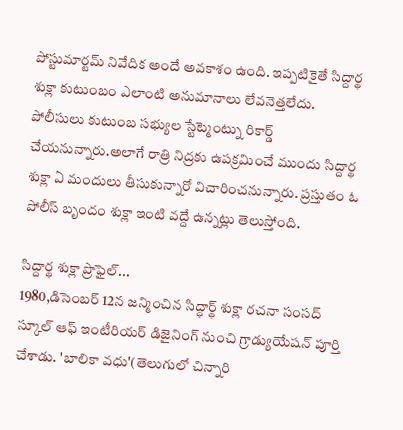పోస్టుమార్టమ్ నివేదిక అందే అవకాశం ఉంది. ఇప్పటికైతే సిద్దార్థ శుక్లా కుటుంబం ఎలాంటి అనుమానాలు లేవనెత్తలేదు. పోలీసులు కుటుంబ సభ్యుల స్టేట్మెంట్ను రికార్డ్ చేయనున్నారు.అలాగే రాత్రి నిద్రకు ఉపక్రమించే ముందు సిద్దార్థ శుక్లా ఏ మందులు తీసుకున్నారో విచారించనున్నారు. ప్రస్తుతం ఓ పోలీస్ బృందం శుక్లా ఇంటి వద్దే ఉన్నట్లు తెలుస్తోంది.

సిద్దార్థ శుక్లా ప్రొఫైల్...
1980,డిసెంబర్ 12న జన్మించిన సిద్ధార్థ్ శుక్లా రచనా సంసద్ స్కూల్ ఆఫ్ ఇంటీరియర్ డిజైనింగ్ నుంచి గ్రాడ్యుయేషన్ పూర్తి చేశాడు. 'బాలికా వధు'(తెలుగులో చిన్నారి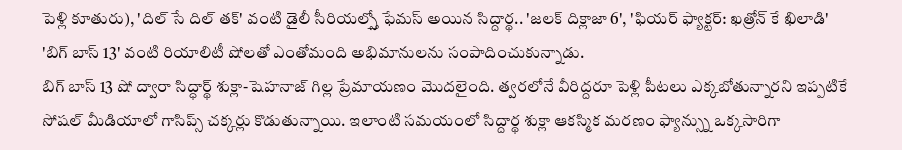పెళ్లి కూతురు), 'దిల్ సే దిల్ తక్' వంటి డైలీ సీరియల్స్తో ఫేమస్ అయిన సిద్దార్థ.. 'జలక్ దిక్లాజా 6', 'ఫియర్ ఫ్యాక్టర్: ఖత్రోన్ కే ఖిలాడి' 'బిగ్ బాస్ 13' వంటి రియాలిటీ షోలతో ఎంతోమంది అభిమానులను సంపాదించుకున్నాడు.
బిగ్ బాస్ 13 షో ద్వారా సిద్ధార్థ్ శుక్లా-షెహనాజ్ గిల్ల ప్రేమాయణం మొదలైంది. త్వరలోనే వీరిద్దరూ పెళ్లి పీటలు ఎక్కబోతున్నారని ఇప్పటికే సోషల్ మీడియాలో గాసిప్స్ చక్కర్లు కొడుతున్నాయి. ఇలాంటి సమయంలో సిద్దార్థ శుక్లా ఆకస్మిక మరణం ఫ్యాన్స్ను ఒక్కసారిగా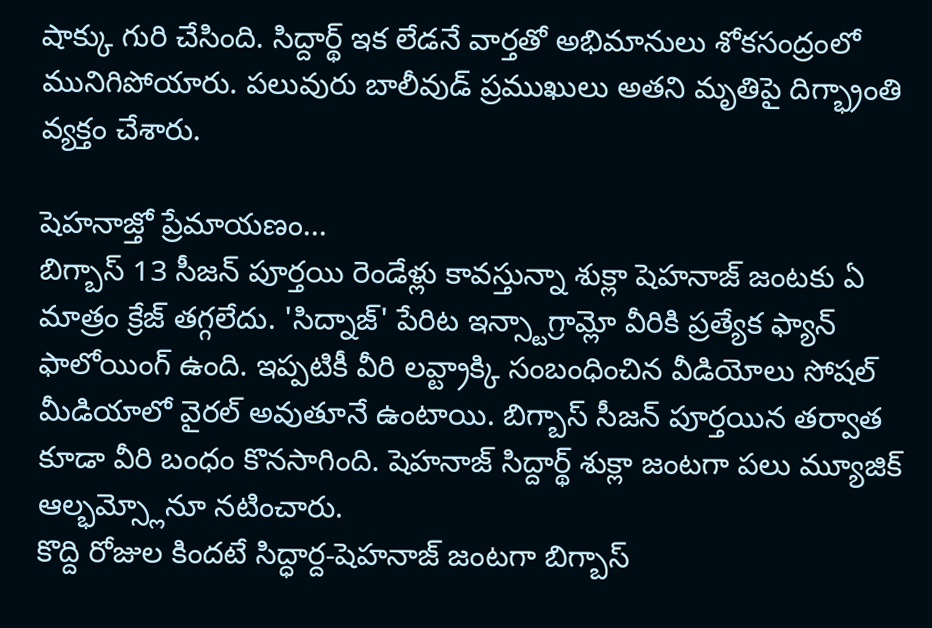షాక్కు గురి చేసింది. సిద్దార్థ్ ఇక లేడనే వార్తతో అభిమానులు శోకసంద్రంలో మునిగిపోయారు. పలువురు బాలీవుడ్ ప్రముఖులు అతని మృతిపై దిగ్భ్రాంతి వ్యక్తం చేశారు.

షెహనాజ్తో ప్రేమాయణం...
బిగ్బాస్ 13 సీజన్ పూర్తయి రెండేళ్లు కావస్తున్నా శుక్లా షెహనాజ్ జంటకు ఏ మాత్రం క్రేజ్ తగ్గలేదు. 'సిద్నాజ్' పేరిట ఇన్స్టాగ్రామ్లో వీరికి ప్రత్యేక ఫ్యాన్ ఫాలోయింగ్ ఉంది. ఇప్పటికీ వీరి లవ్ట్రాక్కి సంబంధించిన వీడియోలు సోషల్ మీడియాలో వైరల్ అవుతూనే ఉంటాయి. బిగ్బాస్ సీజన్ పూర్తయిన తర్వాత కూడా వీరి బంధం కొనసాగింది. షెహనాజ్ సిద్దార్థ్ శుక్లా జంటగా పలు మ్యూజిక్ ఆల్భమ్స్లోనూ నటించారు.
కొద్ది రోజుల కిందటే సిద్ధార్ద-షెహనాజ్ జంటగా బిగ్బాస్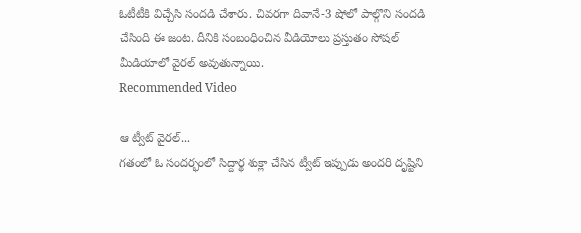ఓటీటీకి విచ్చేసి సందడి చేశారు. చివరగా దివానే-3 షోలో పాల్గొని సందడి చేసింది ఈ జంట. దీనికి సంబంధించిన వీడియోలు ప్రస్తుతం సోషల్ మీడియాలో వైరల్ అవుతున్నాయి.
Recommended Video

ఆ ట్వీట్ వైరల్...
గతంలో ఓ సందర్భంలో సిద్దార్థ శుక్లా చేసిన ట్వీట్ ఇప్పుడు అందరి దృష్టిని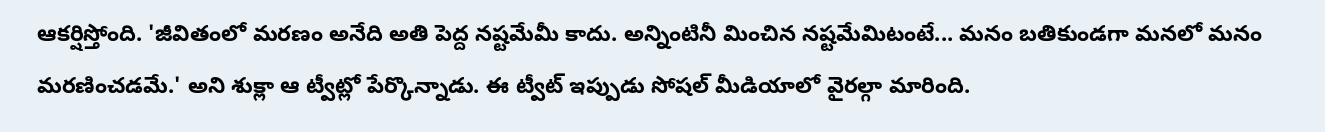ఆకర్షిస్తోంది. 'జీవితంలో మరణం అనేది అతి పెద్ద నష్టమేమీ కాదు. అన్నింటినీ మించిన నష్టమేమిటంటే... మనం బతికుండగా మనలో మనం మరణించడమే.' అని శుక్లా ఆ ట్వీట్లో పేర్కొన్నాడు. ఈ ట్వీట్ ఇప్పుడు సోషల్ మీడియాలో వైరల్గా మారింది.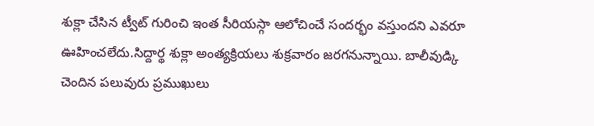శుక్లా చేసిన ట్వీట్ గురించి ఇంత సీరియస్గా ఆలోచించే సందర్భం వస్తుందని ఎవరూ ఊహించలేదు.సిద్దార్థ శుక్లా అంత్యక్రియలు శుక్రవారం జరగనున్నాయి. బాలీవుడ్కి చెందిన పలువురు ప్రముఖులు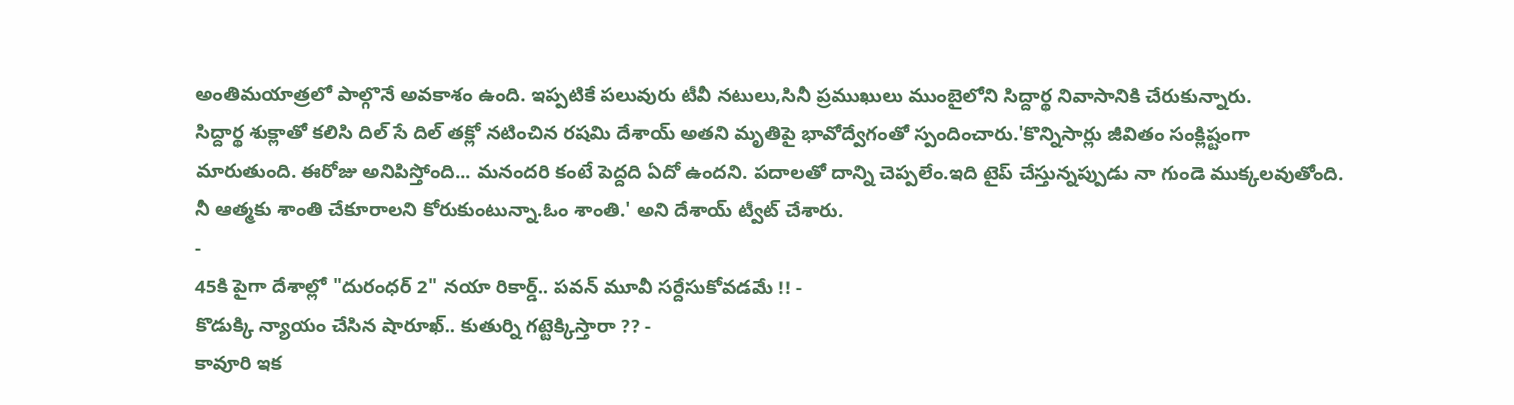అంతిమయాత్రలో పాల్గొనే అవకాశం ఉంది. ఇప్పటికే పలువురు టీవీ నటులు,సినీ ప్రముఖులు ముంబైలోని సిద్దార్థ నివాసానికి చేరుకున్నారు.
సిద్దార్థ శుక్లాతో కలిసి దిల్ సే దిల్ తక్లో నటించిన రషమి దేశాయ్ అతని మృతిపై భావోద్వేగంతో స్పందించారు.'కొన్నిసార్లు జీవితం సంక్లిష్టంగా మారుతుంది. ఈరోజు అనిపిస్తోంది... మనందరి కంటే పెద్దది ఏదో ఉందని. పదాలతో దాన్ని చెప్పలేం.ఇది టైప్ చేస్తున్నప్పుడు నా గుండె ముక్కలవుతోంది. నీ ఆత్మకు శాంతి చేకూరాలని కోరుకుంటున్నా.ఓం శాంతి.' అని దేశాయ్ ట్వీట్ చేశారు.
-
45కి పైగా దేశాల్లో "దురంధర్ 2" నయా రికార్డ్.. పవన్ మూవీ సర్దేసుకోవడమే !! -
కొడుక్కి న్యాయం చేసిన షారూఖ్.. కుతుర్ని గట్టెక్కిస్తారా ?? -
కావూరి ఇక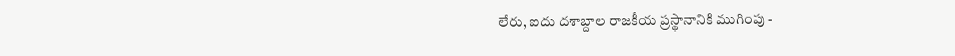లేరు, ఐదు దశాబ్దాల రాజకీయ ప్రస్థానానికి ముగింపు -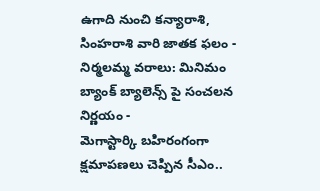ఉగాది నుంచి కన్యారాశి, సింహరాశి వారి జాతక ఫలం -
నిర్మలమ్మ వరాలు: మినిమం బ్యాంక్ బ్యాలెన్స్ పై సంచలన నిర్ణయం -
మెగాస్టార్కి బహిరంగంగా క్షమాపణలు చెప్పిన సీఎం..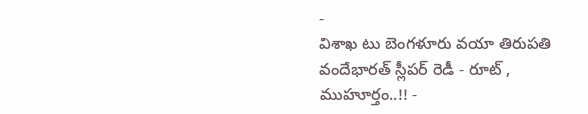-
విశాఖ టు బెంగళూరు వయా తిరుపతి వందేభారత్ స్లీపర్ రెడీ - రూట్ , ముహూర్తం..!! -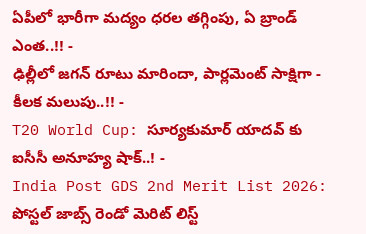ఏపీలో భారీగా మద్యం ధరల తగ్గింపు, ఏ బ్రాండ్ ఎంత..!! -
ఢిల్లీలో జగన్ రూటు మారిందా, పార్లమెంట్ సాక్షిగా - కీలక మలుపు..!! -
T20 World Cup: సూర్యకుమార్ యాదవ్ కు ఐసీసీ అనూహ్య షాక్..! -
India Post GDS 2nd Merit List 2026: పోస్టల్ జాబ్స్ రెండో మెరిట్ లిస్ట్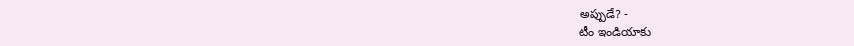అప్పుడే? -
టీం ఇండియాకు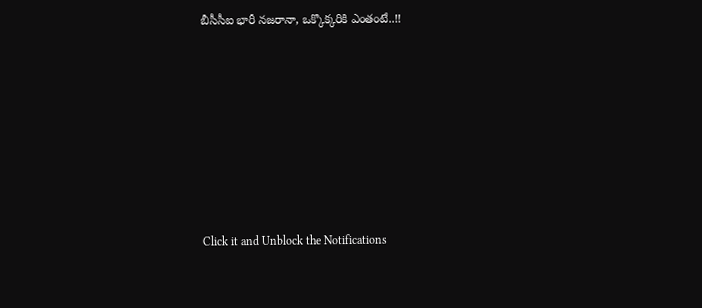బీసీసీఐ భారీ నజరానా, ఒక్కొక్కరికి ఎంతంటే..!!












Click it and Unblock the Notifications